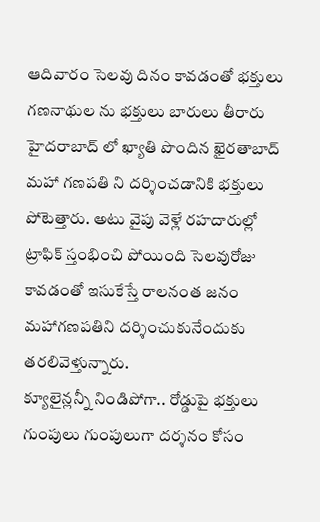ఆదివారం సెలవు దినం కావడంతో భక్తులు గణనాథుల ను భక్తులు బారులు తీరారు హైదరాబాద్ లో ఖ్యాతి పొందిన ఖైరతాబాద్ మహా గణపతి ని దర్శించడానికి భక్తులు పోటెత్తారు. అటు వైపు వెళ్లే రహదారుల్లో ట్రాఫిక్ స్తంభించి పోయింది సెలవురోజు కావడంతో ఇసుకేస్తే రాలనంత జనం మహాగణపతిని దర్శించుకునేందుకు తరలివెళ్తున్నారు.
క్యూలైన్లన్నీ నిండిపోగా.. రోడ్డుపై భక్తులు గుంపులు గుంపులుగా దర్శనం కోసం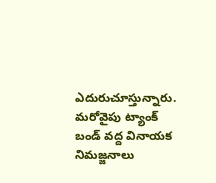ఎదురుచూస్తున్నారు. మరోవైపు ట్యాంక్ బండ్ వద్ద వినాయక నిమజ్జనాలు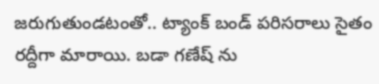జరుగుతుండటంతో.. ట్యాంక్ బండ్ పరిసరాలు సైతం రద్దీగా మారాయి. బడా గణేష్ ను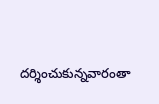దర్శించుకున్నవారంతా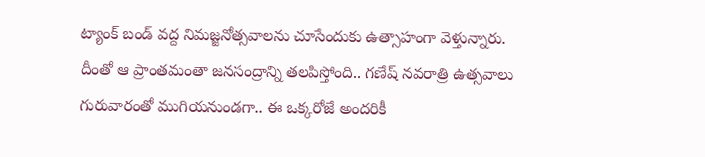ట్యాంక్ బండ్ వద్ద నిమజ్జనోత్సవాలను చూసేందుకు ఉత్సాహంగా వెళ్తున్నారు.
దీంతో ఆ ప్రాంతమంతా జనసంద్రాన్ని తలపిస్తోంది.. గణేష్ నవరాత్రి ఉత్సవాలు గురువారంతో ముగియనుండగా.. ఈ ఒక్కరోజే అందరికీ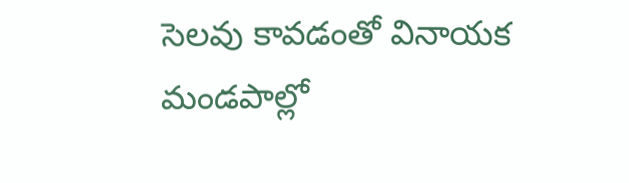సెలవు కావడంతో వినాయక మండపాల్లో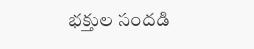భక్తుల సందడి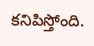కనిపిస్తోంది.